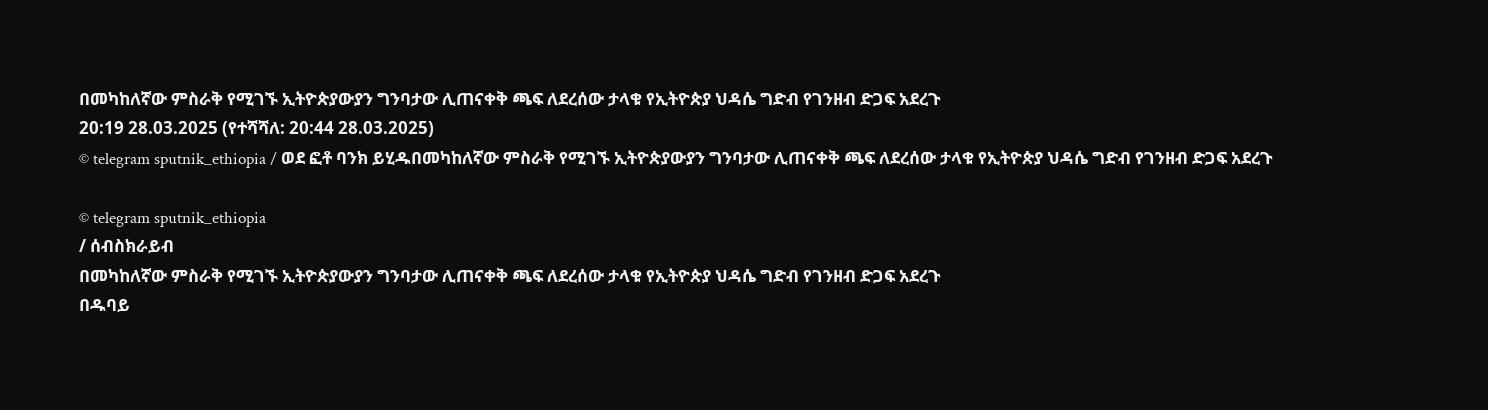በመካከለኛው ምስራቅ የሚገኙ ኢትዮጵያውያን ግንባታው ሊጠናቀቅ ጫፍ ለደረሰው ታላቁ የኢትዮጵያ ህዳሴ ግድብ የገንዘብ ድጋፍ አደረጉ
20:19 28.03.2025 (የተሻሻለ: 20:44 28.03.2025)
© telegram sputnik_ethiopia / ወደ ፎቶ ባንክ ይሂዱበመካከለኛው ምስራቅ የሚገኙ ኢትዮጵያውያን ግንባታው ሊጠናቀቅ ጫፍ ለደረሰው ታላቁ የኢትዮጵያ ህዳሴ ግድብ የገንዘብ ድጋፍ አደረጉ

© telegram sputnik_ethiopia
/ ሰብስክራይብ
በመካከለኛው ምስራቅ የሚገኙ ኢትዮጵያውያን ግንባታው ሊጠናቀቅ ጫፍ ለደረሰው ታላቁ የኢትዮጵያ ህዳሴ ግድብ የገንዘብ ድጋፍ አደረጉ
በዱባይ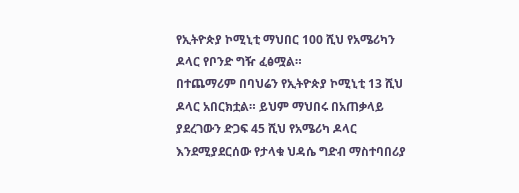የኢትዮጵያ ኮሚኒቲ ማህበር 100 ሺህ የአሜሪካን ዶላር የቦንድ ግዥ ፈፅሟል።
በተጨማሪም በባህሬን የኢትዮጵያ ኮሚኒቲ 13 ሺህ ዶላር አበርክቷል። ይህም ማህበሩ በአጠቃላይ ያደረገውን ድጋፍ 45 ሺህ የአሜሪካ ዶላር እንደሚያደርሰው የታላቁ ህዳሴ ግድብ ማስተባበሪያ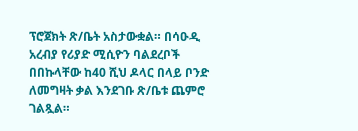ፕሮጀክት ጽ/ቤት አስታውቋል። በሳዑዲ አረብያ የሪያድ ሚሲዮን ባልደረቦች በበኩላቸው ከ40 ሺህ ዶላር በላይ ቦንድ ለመግዛት ቃል እንደገቡ ጽ/ቤቱ ጨምሮ ገልጿል።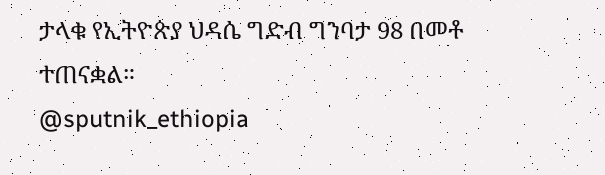ታላቁ የኢትዮጵያ ህዳሴ ግድብ ግንባታ 98 በመቶ ተጠናቋል።
@sputnik_ethiopia